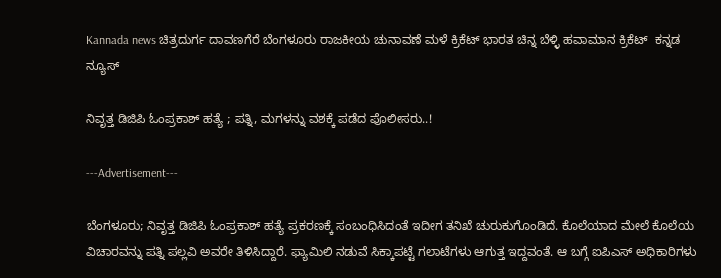Kannada news ಚಿತ್ರದುರ್ಗ ದಾವಣಗೆರೆ ಬೆಂಗಳೂರು ರಾಜಕೀಯ ಚುನಾವಣೆ ಮಳೆ ಕ್ರಿಕೆಟ್ ಭಾರತ ಚಿನ್ನ ಬೆಳ್ಳಿ ಹವಾಮಾನ ಕ್ರಿಕೆಟ್  ಕನ್ನಡ ನ್ಯೂಸ್

ನಿವೃತ್ತ ಡಿಜಿಪಿ ಓಂಪ್ರಕಾಶ್ ಹತ್ಯೆ ; ಪತ್ನಿ, ಮಗಳನ್ನು ವಶಕ್ಕೆ ಪಡೆದ ಪೊಲೀಸರು..!

---Advertisement---

ಬೆಂಗಳೂರು; ನಿವೃತ್ತ ಡಿಜಿಪಿ ಓಂಪ್ರಕಾಶ್ ಹತ್ಯೆ ಪ್ರಕರಣಕ್ಕೆ ಸಂಬಂಧಿಸಿದಂತೆ ಇದೀಗ ತನಿಖೆ ಚುರುಕುಗೊಂಡಿದೆ. ಕೊಲೆಯಾದ ಮೇಲೆ ಕೊಲೆಯ ವಿಚಾರವನ್ನು ಪತ್ನಿ ಪಲ್ಲವಿ ಅವರೇ ತಿಳಿಸಿದ್ದಾರೆ. ಫ್ಯಾಮಿಲಿ ನಡುವೆ ಸಿಕ್ಕಾಪಟ್ಟೆ ಗಲಾಟೆಗಳು ಆಗುತ್ತ ಇದ್ದವಂತೆ. ಆ ಬಗ್ಗೆ ಐಪಿಎಸ್ ಅಧಿಕಾರಿಗಳು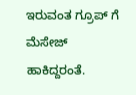ಇರುವಂತ ಗ್ರೂಪ್ ಗೆ ಮೆಸೇಜ್ ಹಾಕಿದ್ದರಂತೆ.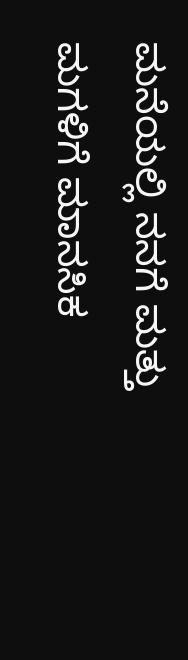ಮನೆಯಲ್ಲಿ ನನಗೆ ಮತ್ತು ಮಗಳಿಗೆ ಮಾನಸಿಕ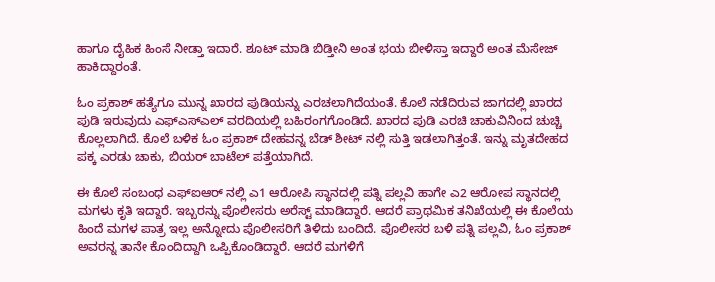ಹಾಗೂ ದೈಹಿಕ ಹಿಂಸೆ ನೀಡ್ತಾ ಇದಾರೆ. ಶೂಟ್ ಮಾಡಿ ಬಿಡ್ತೀನಿ ಅಂತ ಭಯ ಬೀಳಿಸ್ತಾ ಇದ್ದಾರೆ ಅಂತ ಮೆಸೇಜ್ ಹಾಕಿದ್ದಾರಂತೆ.

ಓಂ ಪ್ರಕಾಶ್ ಹತ್ಯೆಗೂ ಮುನ್ನ ಖಾರದ ಪುಡಿಯನ್ನು ಎರಚಲಾಗಿದೆಯಂತೆ. ಕೊಲೆ ನಡೆದಿರುವ ಜಾಗದಲ್ಲಿ ಖಾರದ ಪುಡಿ ಇರುವುದು ಎಫ್ಎಸ್ಎಲ್ ವರದಿಯಲ್ಲಿ ಬಹಿರಂಗಗೊಂಡಿದೆ. ಖಾರದ ಪುಡಿ ಎರಚಿ ಚಾಕುವಿನಿಂದ ಚುಚ್ಚಿ ಕೊಲ್ಲಲಾಗಿದೆ. ಕೊಲೆ ಬಳಿಕ ಓಂ ಪ್ರಕಾಶ್ ದೇಹವನ್ನ ಬೆಡ್ ಶೀಟ್ ನಲ್ಲಿ ಸುತ್ತಿ ಇಡಲಾಗಿತ್ತಂತೆ. ಇನ್ನು ಮೃತದೇಹದ ಪಕ್ಕ ಎರಡು ಚಾಕು, ಬಿಯರ್ ಬಾಟೆಲ್ ಪತ್ತೆಯಾಗಿದೆ.

ಈ ಕೊಲೆ ಸಂಬಂಧ ಎಫ್ಐಆರ್ ನಲ್ಲಿ ಎ1 ಆರೋಪಿ ಸ್ಥಾನದಲ್ಲಿ ಪತ್ನಿ ಪಲ್ಲವಿ ಹಾಗೇ ಎ2 ಆರೋಪ ಸ್ಥಾನದಲ್ಲಿ ಮಗಳು ಕೃತಿ‌ ಇದ್ದಾರೆ. ಇಬ್ಬರನ್ನು ಪೊಲೀಸರು ಅರೆಸ್ಟ್ ಮಾಡಿದ್ದಾರೆ. ಆದರೆ ಪ್ರಾಥಮಿಕ ತನಿಖೆಯಲ್ಲಿ ಈ ಕೊಲೆಯ ಹಿಂದೆ ಮಗಳ ಪಾತ್ರ ಇಲ್ಲ ಅನ್ನೋದು ಪೊಲೀಸರಿಗೆ ತಿಳಿದು ಬಂದಿದೆ. ಪೊಲೀಸರ ಬಳಿ ಪತ್ನಿ ಪಲ್ಲವಿ, ಓಂ ಪ್ರಕಾಶ್ ಅವರನ್ನ ತಾನೇ ಕೊಂದಿದ್ದಾಗಿ ಒಪ್ಪಿಕೊಂಡಿದ್ದಾರೆ. ಆದರೆ ಮಗಳಿಗೆ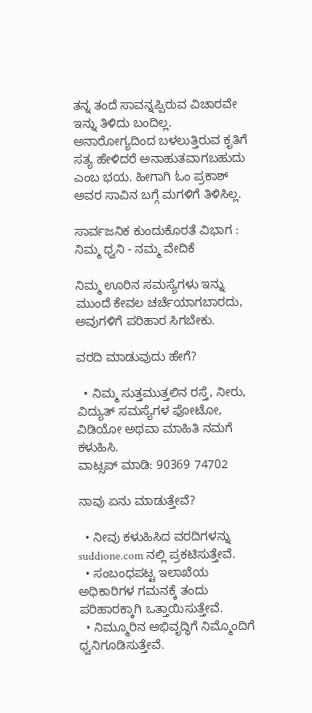ತನ್ನ ತಂದೆ ಸಾವನ್ನಪ್ಪಿರುವ ವಿಚಾರವೇ‌ ಇನ್ನು ತಿಳಿದು ಬಂದಿಲ್ಲ. ಅನಾರೋಗ್ಯದಿಂದ ಬಳಲುತ್ತಿರುವ ಕೃತಿಗೆ ಸತ್ಯ ಹೇಳಿದರೆ ಅನಾಹುತವಾಗಬಹುದು ಎಂಬ ಭಯ. ಹೀಗಾಗಿ ಓಂ ಪ್ರಕಾಶ್ ಅವರ ಸಾವಿನ ಬಗ್ಗೆ ಮಗಳಿಗೆ ತಿಳಿಸಿಲ್ಲ.

ಸಾರ್ವಜನಿಕ ಕುಂದುಕೊರತೆ ವಿಭಾಗ : ನಿಮ್ಮ ಧ್ವನಿ - ನಮ್ಮ ವೇದಿಕೆ

ನಿಮ್ಮ ಊರಿನ ಸಮಸ್ಯೆಗಳು ಇನ್ನು ಮುಂದೆ ಕೇವಲ ಚರ್ಚೆಯಾಗಬಾರದು, ಅವುಗಳಿಗೆ ಪರಿಹಾರ ಸಿಗಬೇಕು.

ವರದಿ ಮಾಡುವುದು ಹೇಗೆ?

  • ನಿಮ್ಮ ಸುತ್ತಮುತ್ತಲಿನ ರಸ್ತೆ, ನೀರು, ವಿದ್ಯುತ್ ಸಮಸ್ಯೆಗಳ ಫೋಟೋ, ವಿಡಿಯೋ ಅಥವಾ ಮಾಹಿತಿ ನಮಗೆ ಕಳುಹಿಸಿ.
ವಾಟ್ಸಪ್ ಮಾಡಿ: 90369 74702

ನಾವು ಏನು ಮಾಡುತ್ತೇವೆ?

  • ನೀವು ಕಳುಹಿಸಿದ ವರದಿಗಳನ್ನು suddione.com ನಲ್ಲಿ ಪ್ರಕಟಿಸುತ್ತೇವೆ.
  • ಸಂಬಂಧಪಟ್ಟ ಇಲಾಖೆಯ ಅಧಿಕಾರಿಗಳ ಗಮನಕ್ಕೆ ತಂದು ಪರಿಹಾರಕ್ಕಾಗಿ ಒತ್ತಾಯಿಸುತ್ತೇವೆ.
  • ನಿಮ್ಮೂರಿನ ಅಭಿವೃದ್ಧಿಗೆ ನಿಮ್ಮೊಂದಿಗೆ ಧ್ವನಿಗೂಡಿಸುತ್ತೇವೆ.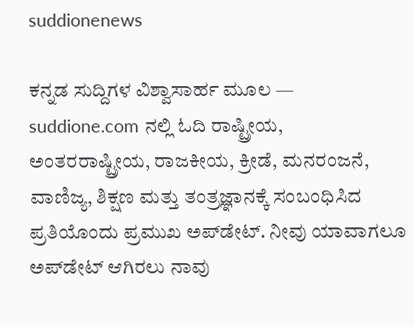suddionenews

ಕನ್ನಡ ಸುದ್ದಿಗಳ ವಿಶ್ವಾಸಾರ್ಹ ಮೂಲ — suddione.com ನಲ್ಲಿ ಓದಿ ರಾಷ್ಟ್ರೀಯ, ಅಂತರರಾಷ್ಟ್ರೀಯ, ರಾಜಕೀಯ, ಕ್ರೀಡೆ, ಮನರಂಜನೆ, ವಾಣಿಜ್ಯ, ಶಿಕ್ಷಣ ಮತ್ತು ತಂತ್ರಜ್ಞಾನಕ್ಕೆ ಸಂಬಂಧಿಸಿದ ಪ್ರತಿಯೊಂದು ಪ್ರಮುಖ ಅಪ್‌ಡೇಟ್. ನೀವು ಯಾವಾಗಲೂ ಅಪ್‌ಡೇಟ್ ಆಗಿರಲು ನಾವು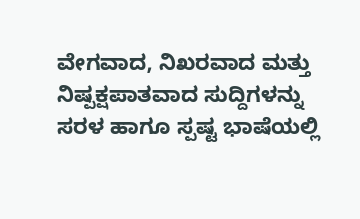ವೇಗವಾದ, ನಿಖರವಾದ ಮತ್ತು ನಿಷ್ಪಕ್ಷಪಾತವಾದ ಸುದ್ದಿಗಳನ್ನು ಸರಳ ಹಾಗೂ ಸ್ಪಷ್ಟ ಭಾಷೆಯಲ್ಲಿ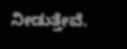ನೀಡುತ್ತೇವೆ.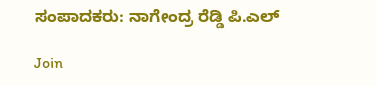ಸಂಪಾದಕರು: ನಾಗೇಂದ್ರ ರೆಡ್ಡಿ ಪಿ.ಎಲ್

Join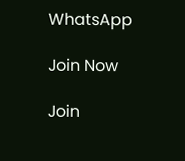WhatsApp

Join Now

Join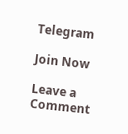Telegram

Join Now

Leave a Comment